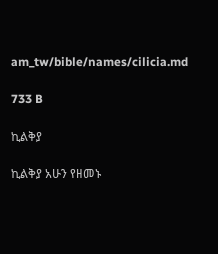am_tw/bible/names/cilicia.md

733 B

ኪልቅያ

ኪልቅያ አሁን የዘመኑ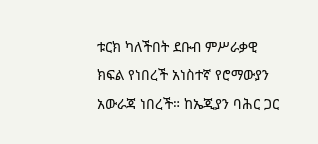ቱርክ ካለችበት ደቡብ ምሥራቃዊ ክፍል የነበረች አነስተኛ የሮማውያን አውራጃ ነበረች። ከኤጂያን ባሕር ጋር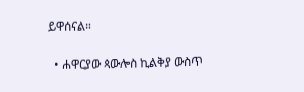ይዋሰናል።

  • ሐዋርያው ጳውሎስ ኪልቅያ ውስጥ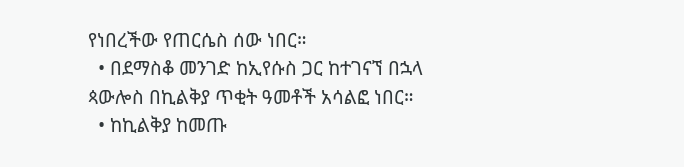የነበረችው የጠርሴስ ሰው ነበር።
  • በደማስቆ መንገድ ከኢየሱስ ጋር ከተገናኘ በኋላ ጳውሎስ በኪልቅያ ጥቂት ዓመቶች አሳልፎ ነበር።
  • ከኪልቅያ ከመጡ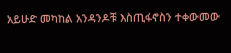አይሁድ መካከል አንዳንዶቹ እስጢፋኖስን ተቀውመው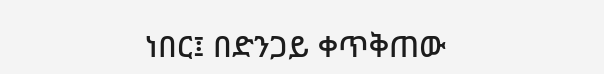ነበር፤ በድንጋይ ቀጥቅጠው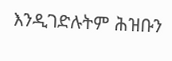እንዲገድሉትም ሕዝቡን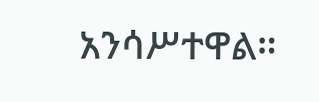አንሳሥተዋል።